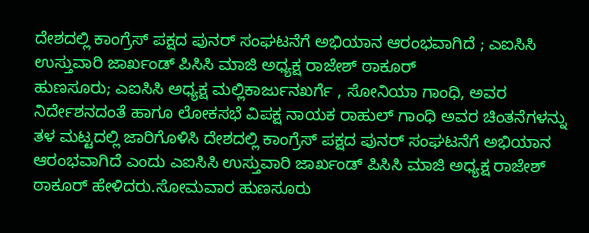ದೇಶದಲ್ಲಿ ಕಾಂಗ್ರೆಸ್ ಪಕ್ಷದ ಪುನರ್ ಸಂಘಟನೆಗೆ ಅಭಿಯಾನ ಆರಂಭವಾಗಿದೆ ; ಎಐಸಿಸಿ ಉಸ್ತುವಾರಿ ಜಾರ್ಖಂಡ್ ಪಿಸಿಸಿ ಮಾಜಿ ಅಧ್ಯಕ್ಷ ರಾಜೇಶ್ ಠಾಕೂರ್
ಹುಣಸೂರು; ಎಐಸಿಸಿ ಅಧ್ಯಕ್ಷ ಮಲ್ಲಿಕಾರ್ಜುನಖರ್ಗೆ , ಸೋನಿಯಾ ಗಾಂಧಿ, ಅವರ ನಿರ್ದೇಶನದಂತೆ ಹಾಗೂ ಲೋಕಸಭೆ ವಿಪಕ್ಷ ನಾಯಕ ರಾಹುಲ್ ಗಾಂಧಿ ಅವರ ಚಿಂತನೆಗಳನ್ನು ತಳ ಮಟ್ಟದಲ್ಲಿ ಜಾರಿಗೊಳಿಸಿ ದೇಶದಲ್ಲಿ ಕಾಂಗ್ರೆಸ್ ಪಕ್ಷದ ಪುನರ್ ಸಂಘಟನೆಗೆ ಅಭಿಯಾನ ಆರಂಭವಾಗಿದೆ ಎಂದು ಎಐಸಿಸಿ ಉಸ್ತುವಾರಿ ಜಾರ್ಖಂಡ್ ಪಿಸಿಸಿ ಮಾಜಿ ಅಧ್ಯಕ್ಷ ರಾಜೇಶ್ ಠಾಕೂರ್ ಹೇಳಿದರು.ಸೋಮವಾರ ಹುಣಸೂರು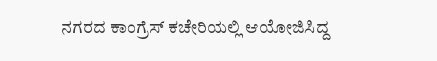ನಗರದ ಕಾಂಗ್ರೆಸ್ ಕಚೇರಿಯಲ್ಲಿ ಆಯೋಜಿಸಿದ್ದ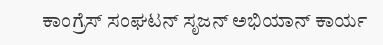ಕಾಂಗ್ರೆಸ್ ಸಂಘಟನ್ ಸೃಜನ್ ಅಭಿಯಾನ್ ಕಾರ್ಯ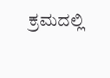ಕ್ರಮದಲ್ಲಿ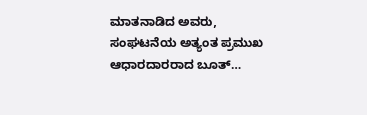ಮಾತನಾಡಿದ ಅವರು, ಸಂಘಟನೆಯ ಅತ್ಯಂತ ಪ್ರಮುಖ ಆಧಾರದಾರರಾದ ಬೂತ್…